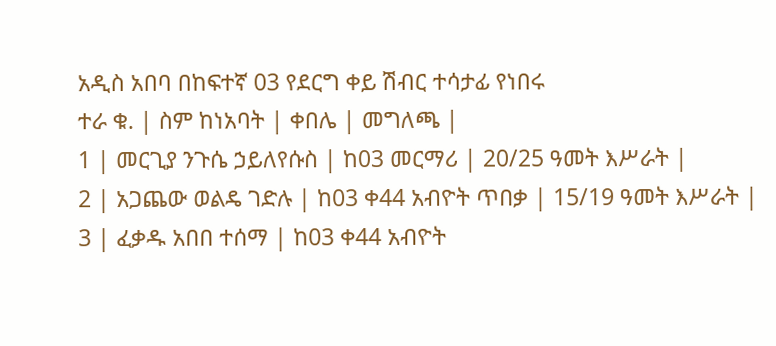አዲስ አበባ በከፍተኛ 03 የደርግ ቀይ ሽብር ተሳታፊ የነበሩ
ተራ ቁ. | ስም ከነአባት | ቀበሌ | መግለጫ |
1 | መርጊያ ንጉሴ ኃይለየሱስ | ከ03 መርማሪ | 20/25 ዓመት እሥራት |
2 | አጋጨው ወልዴ ገድሉ | ከ03 ቀ44 አብዮት ጥበቃ | 15/19 ዓመት እሥራት |
3 | ፈቃዱ አበበ ተሰማ | ከ03 ቀ44 አብዮት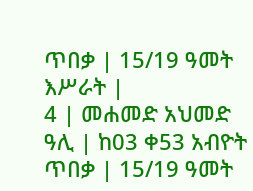ጥበቃ | 15/19 ዓመት እሥራት |
4 | መሐመድ አህመድ ዓሊ | ከ03 ቀ53 አብዮት ጥበቃ | 15/19 ዓመት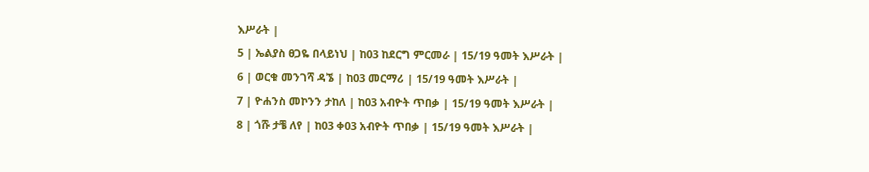እሥራት |
5 | ኤልያስ ፀጋዬ በላይነህ | ከ03 ከደርግ ምርመራ | 15/19 ዓመት እሥራት |
6 | ወርቁ መንገሻ ዳኜ | ከ03 መርማሪ | 15/19 ዓመት እሥራት |
7 | ዮሐንስ መኮንን ታከለ | ከ03 አብዮት ጥበቃ | 15/19 ዓመት እሥራት |
8 | ጎሹ ታቼ ለየ | ከ03 ቀ03 አብዮት ጥበቃ | 15/19 ዓመት እሥራት |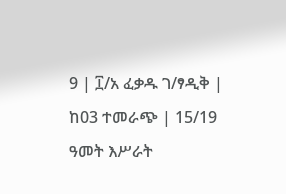9 | ፲/አ ፈቃዱ ገ/ፃዲቅ | ከ03 ተመራጭ | 15/19 ዓመት እሥራት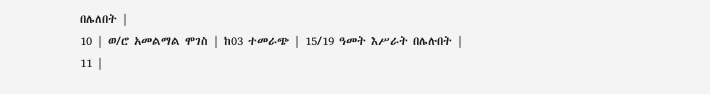በሌለበት |
10 | ወ/ሮ አመልማል ሞገስ | ከ03 ተመራጭ | 15/19 ዓመት እሥራት በሌሉበት |
11 |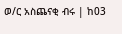ወ/ር አስጨናቂ ብሩ | ከ03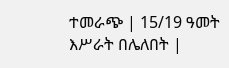ተመራጭ | 15/19 ዓመት እሥራት በሌለበት |